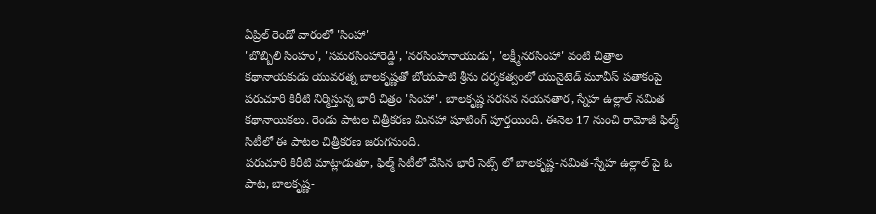ఏప్రిల్ రెండో వారంలో 'సింహా'
'బొబ్బిలి సింహం', 'సమరసింహారెడ్డి', 'నరసింహనాయుడు', 'లక్ష్మీనరసింహా' వంటి చిత్రాల కథానాయకుడు యువరత్న బాలకృష్ణతో బోయపాటి శ్రీను దర్శకత్వంలో యునైటెడ్ మూవీస్ పతాకంపై పరుచూరి కిరీటి నిర్మిస్తున్న భారీ చిత్రం 'సింహా'. బాలకృష్ణ సరసన నయనతార, స్నేహ ఉల్లాల్ నమిత కథానాయికలు. రెండు పాటల చిత్రీకరణ మినహా షూటింగ్ పూర్తయింది. ఈనెల 17 నుంచి రామోజీ ఫిల్మ్ సిటీలో ఈ పాటల చిత్రీకరణ జరుగనుంది.
పరుచూరి కిరీటి మాట్లాడుతూ, ఫిల్మ్ సిటీలో వేసిన భారీ సెట్స్ లో బాలకృష్ణ-నమిత-స్నేహ ఉల్లాల్ పై ఓ పాట, బాలకృష్ణ-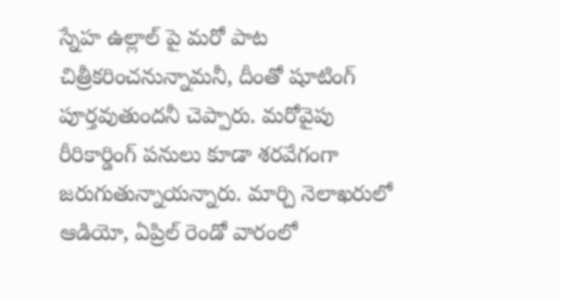స్నేహ ఉల్లాల్ పై మరో పాట చిత్రీకరించనున్నామనీ, దీంతో షూటింగ్ పూర్తవుతుందనీ చెప్పారు. మరోవైపు రీరికార్డింగ్ పనులు కూడా శరవేగంగా జరుగుతున్నాయన్నారు. మార్చి నెలాఖరులో ఆడియో, ఏప్రిల్ రెండో వారంలో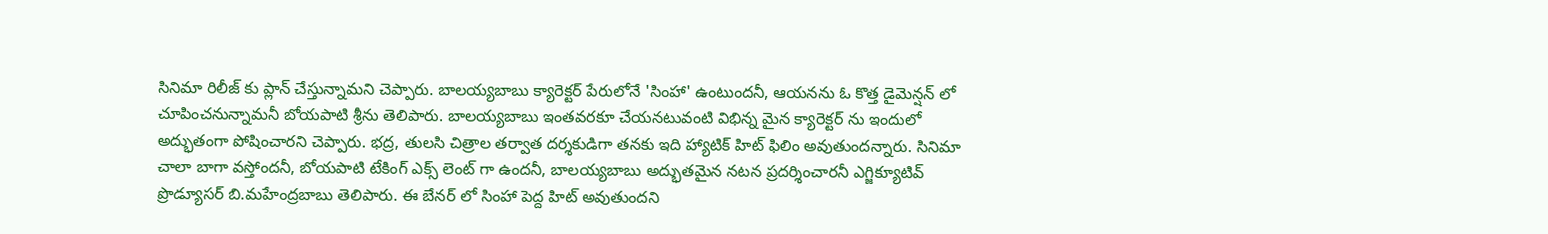సినిమా రిలీజ్ కు ప్లాన్ చేస్తున్నామని చెప్పారు. బాలయ్యబాబు క్యారెక్టర్ పేరులోనే 'సింహా' ఉంటుందనీ, ఆయనను ఓ కొత్త డైమెన్షన్ లో చూపించనున్నామనీ బోయపాటి శ్రీను తెలిపారు. బాలయ్యబాబు ఇంతవరకూ చేయనటువంటి విభిన్న మైన క్యారెక్టర్ ను ఇందులో అద్భుతంగా పోషించారని చెప్పారు. భద్ర, తులసి చిత్రాల తర్వాత దర్శకుడిగా తనకు ఇది హ్యాటిక్ హిట్ ఫిలిం అవుతుందన్నారు. సినిమా చాలా బాగా వస్తోందనీ, బోయపాటి టేకింగ్ ఎక్స్ లెంట్ గా ఉందనీ, బాలయ్యబాబు అద్భుతమైన నటన ప్రదర్శించారనీ ఎగ్జిక్యూటివ్ ప్రొడ్యూసర్ బి.మహేంద్రబాబు తెలిపారు. ఈ బేనర్ లో సింహా పెద్ద హిట్ అవుతుందని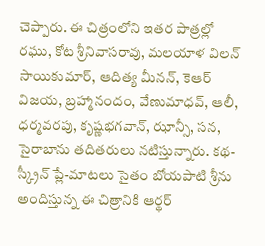చెప్పారు. ఈ చిత్రంలోని ఇతర పాత్రల్లో రఘు, కోట శ్రీనివాసరావు, మలయాళ విలన్ సాయికుమార్, ఆదిత్య మీనన్, కెఆర్ విజయ, బ్రహ్మానందం, వేణుమాధవ్, ఆలీ, ధర్మవరపు, కృష్ణభగవాన్, ఝాన్సీ, సన, సైరాబాను తదితరులు నటిస్తున్నారు. కథ-స్క్రీన్ ప్లే-మాటలు సైతం బోయపాటి శ్రీను అందిస్తున్న ఈ చిత్రానికి ఆర్థర్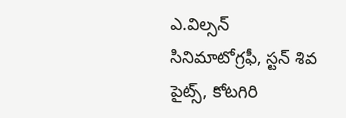ఎ.విల్సన్ సినిమాటోగ్రఫీ, స్టన్ శివ పైట్స్, కోటగిరి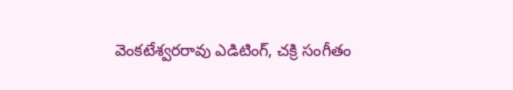వెంకటేశ్వరరావు ఎడిటింగ్, చక్రి సంగీతం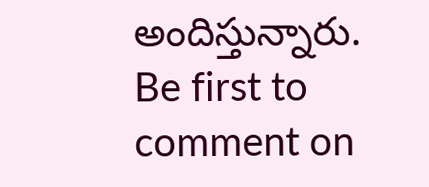అందిస్తున్నారు.
Be first to comment on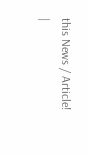this News / Article!
|